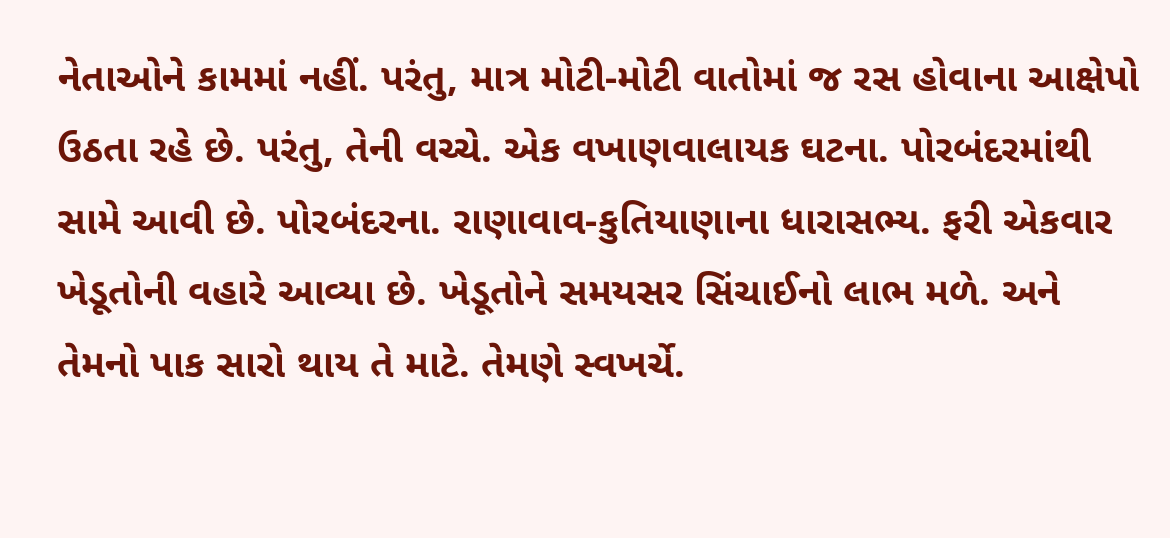નેતાઓને કામમાં નહીં. પરંતુ, માત્ર મોટી-મોટી વાતોમાં જ રસ હોવાના આક્ષેપો ઉઠતા રહે છે. પરંતુ, તેની વચ્ચે. એક વખાણવાલાયક ઘટના. પોરબંદરમાંથી સામે આવી છે. પોરબંદરના. રાણાવાવ-કુતિયાણાના ધારાસભ્ય. ફરી એકવાર ખેડૂતોની વહારે આવ્યા છે. ખેડૂતોને સમયસર સિંચાઈનો લાભ મળે. અને તેમનો પાક સારો થાય તે માટે. તેમણે સ્વખર્ચે.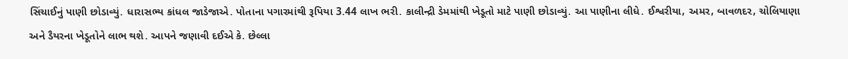સિંચાઈનું પાણી છોડાવ્યું. ધારાસભ્ય કાંધલ જાડેજાએ. પોતાના પગારમાંથી રૂપિયા 3.44 લાખ ભરી. કાલીન્દ્રી ડેમમાંથી ખેડૂતો માટે પાણી છોડાવ્યું. આ પાણીના લીધે. ઈશ્વરીયા, અમર, બાવળદર, ચોલિયાણા અને ડૈયરના ખેડૂતોને લાભ થશે. આપને જણાવી દઈએ કે. છેલ્લા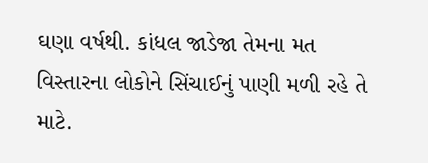ઘણા વર્ષથી. કાંધલ જાડેજા તેમના મત વિસ્તારના લોકોને સિંચાઈનું પાણી મળી રહે તે માટે.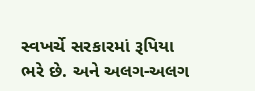સ્વખર્ચે સરકારમાં રૂપિયા ભરે છે. અને અલગ-અલગ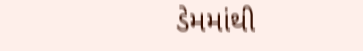ડેમમાંથી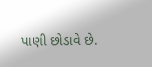પાણી છોડાવે છે.